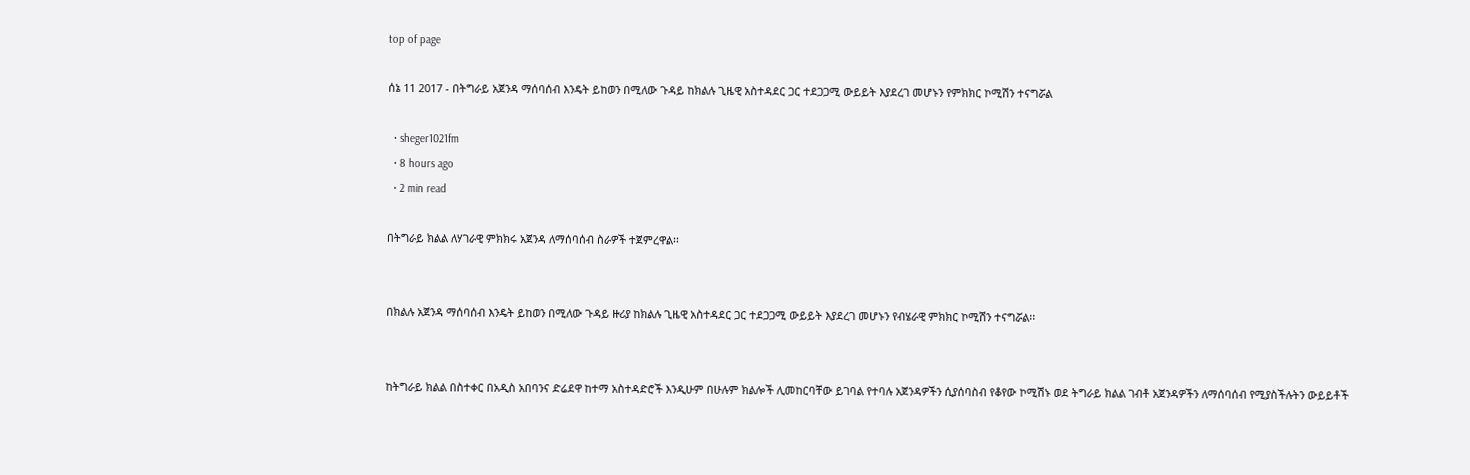top of page

ሰኔ 11 2017 - በትግራይ አጀንዳ ማሰባሰብ እንዴት ይከወን በሚለው ጉዳይ ከክልሉ ጊዜዊ አስተዳደር ጋር ተደጋጋሚ ውይይት እያደረገ መሆኑን የምክክር ኮሚሽን ተናግሯል

  • sheger1021fm
  • 8 hours ago
  • 2 min read

በትግራይ ክልል ለሃገራዊ ምክክሩ አጀንዳ ለማሰባሰብ ስራዎች ተጀምረዋል፡፡


በክልሉ አጀንዳ ማሰባሰብ እንዴት ይከወን በሚለው ጉዳይ ዙሪያ ከክልሉ ጊዜዊ አስተዳደር ጋር ተደጋጋሚ ውይይት እያደረገ መሆኑን የብሄራዊ ምክክር ኮሚሽን ተናግሯል፡፡


ከትግራይ ክልል በስተቀር በአዲስ አበባንና ድሬደዋ ከተማ አስተዳድሮች እንዲሁም በሁሉም ክልሎች ሊመከርባቸው ይገባል የተባሉ አጀንዳዎችን ሲያሰባስብ የቆየው ኮሚሽኑ ወደ ትግራይ ክልል ገብቶ አጀንዳዎችን ለማሰባሰብ የሚያስችሉትን ውይይቶች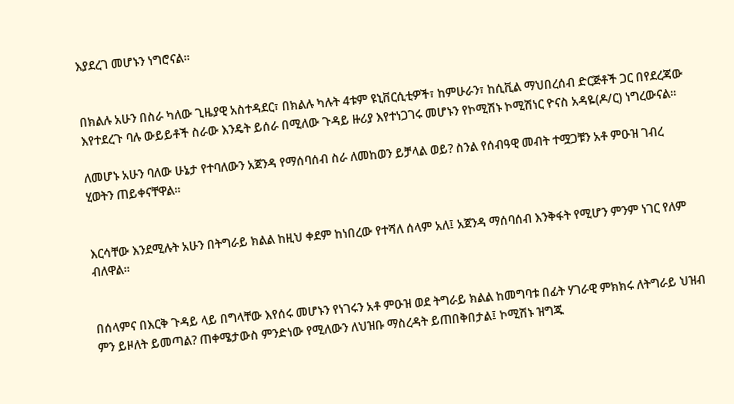እያደረገ መሆኑን ነግሮናል፡፡


በክልሉ አሁን በስራ ካለው ጊዜያዊ አስተዳደር፣ በክልሉ ካሉት 4ቱም ዩኒቨርሲቲዎች፣ ከምሁራን፣ ከሲቪል ማህበረሰብ ድርጅቶች ጋር በየደረጃው እየተደረጉ ባሉ ውይይቶች ስራው እንዴት ይሰራ በሚለው ጉዳይ ዙሪያ እየተነጋገሩ መሆኑን የኮሚሽኑ ኮሚሽነር ዮናስ አዳዬ(ዶ/ር) ነግረውናል፡፡

ለመሆኑ አሁን ባለው ሁኔታ የተባለውን አጀንዳ የማሰባሰብ ስራ ለመከወን ይቻላል ወይ? ስንል የሰብዓዊ መብት ተሟጋቹን አቶ ምዑዝ ገብረ ሂወትን ጠይቀናቸዋል፡፡


እርሳቸው እንደሚሉት አሁን በትግራይ ክልል ከዚህ ቀደም ከነበረው የተሻለ ሰላም አለ፤ አጀንዳ ማሰባሰብ እንቅፋት የሚሆን ምንም ነገር የለም ብለዋል፡፡


በሰላምና በእርቅ ጉዳይ ላይ በግላቸው እየሰሩ መሆኑን የነገሩን አቶ ምዑዝ ወደ ትግራይ ክልል ከመግባቱ በፊት ሃገራዊ ምክክሩ ለትግራይ ህዝብ ምን ይዞለት ይመጣል? ጠቀሜታውስ ምንድነው የሚለውን ለህዝቡ ማስረዳት ይጠበቅበታል፤ ኮሚሽኑ ዝግጁ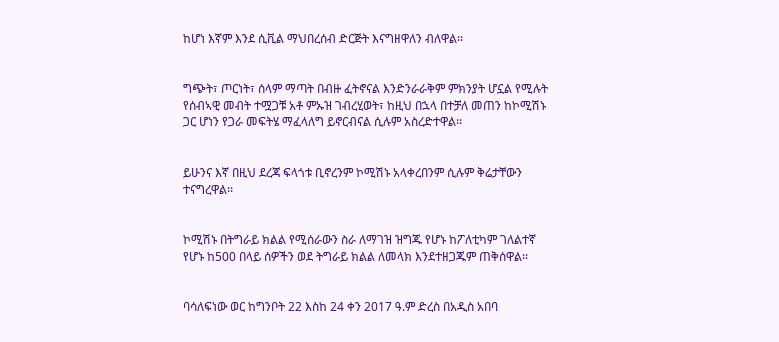ከሆነ እኛም እንደ ሲቪል ማህበረሰብ ድርጅት እናግዘዋለን ብለዋል፡፡


ግጭት፣ ጦርነት፣ ሰላም ማጣት በብዙ ፈትኖናል እንድንራራቅም ምክንያት ሆኗል የሚሉት የሰብኣዊ መብት ተሟጋቹ አቶ ምኡዝ ገብረሂወት፣ ከዚህ በኋላ በተቻለ መጠን ከኮሚሽኑ ጋር ሆነን የጋራ መፍትሄ ማፈላለግ ይኖርብናል ሲሉም አስረድተዋል፡፡


ይሁንና እኛ በዚህ ደረጃ ፍላጎቱ ቢኖረንም ኮሚሽኑ አላቀረበንም ሲሉም ቅሬታቸውን ተናግረዋል፡፡


ኮሚሽኑ በትግራይ ክልል የሚሰራውን ስራ ለማገዝ ዝግጁ የሆኑ ከፖለቲካም ገለልተኛ የሆኑ ከ500 በላይ ሰዎችን ወደ ትግራይ ክልል ለመላክ እንደተዘጋጁም ጠቅሰዋል፡፡


ባሳለፍነው ወር ከግንቦት 22 እስከ 24 ቀን 2017 ዓ.ም ድረስ በአዲስ አበባ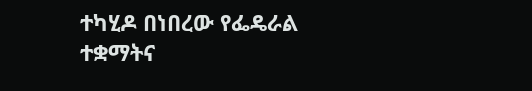ተካሂዶ በነበረው የፌዴራል ተቋማትና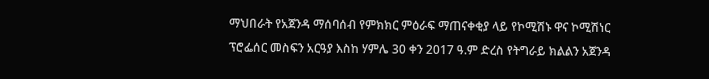ማህበራት የአጀንዳ ማሰባሰብ የምክክር ምዕራፍ ማጠናቀቂያ ላይ የኮሚሽኑ ዋና ኮሚሽነር ፕሮፌሰር መስፍን አርዓያ እስከ ሃምሌ 30 ቀን 2017 ዓ.ም ድረስ የትግራይ ክልልን አጀንዳ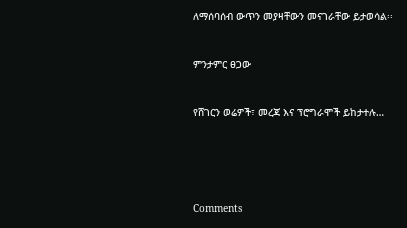ለማሰባሰብ ውጥን መያዛቸውን መናገራቸው ይታወሳል፡፡


ምንታምር ፀጋው


የሸገርን ወሬዎች፣ መረጃ እና ፕሮግራሞች ይከታተሉ…





Comments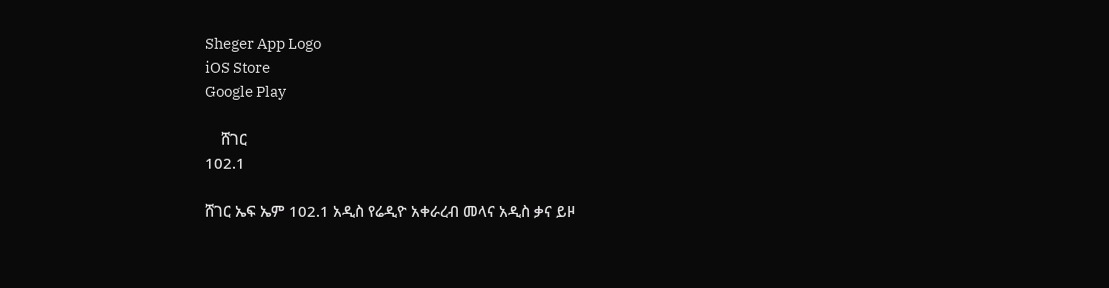Sheger App Logo
iOS Store
Google Play

    ሸገር
102.1

ሸገር ኤፍ ኤም 102.1 አዲስ የሬዲዮ አቀራረብ መላና አዲስ ቃና ይዞ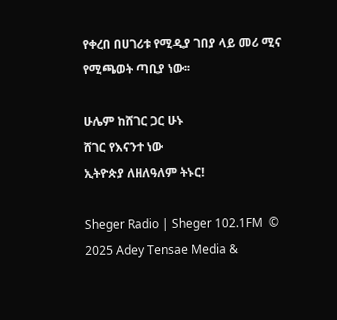የቀረበ በሀገሪቱ የሚዲያ ገበያ ላይ መሪ ሚና የሚጫወት ጣቢያ ነው፡፡

ሁሌም ከሸገር ጋር ሁኑ
ሸገር የእናንተ ነው
ኢትዮጵያ ለዘለዓለም ትኑር!

Sheger Radio | Sheger 102.1FM  © 2025 Adey Tensae Media &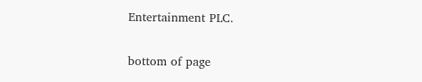Entertainment PLC.

bottom of page